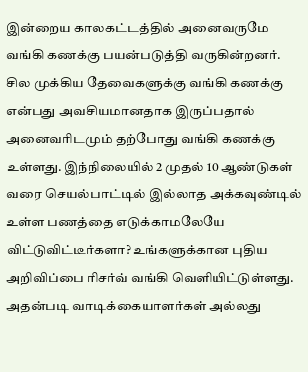இன்றைய காலகட்டத்தில் அனைவருமே வங்கி கணக்கு பயன்படுத்தி வருகின்றனர். சில முக்கிய தேவைகளுக்கு வங்கி கணக்கு என்பது அவசியமானதாக இருப்பதால் அனைவரிடமும் தற்போது வங்கி கணக்கு உள்ளது. இந்நிலையில் 2 முதல் 10 ஆண்டுகள் வரை செயல்பாட்டில் இல்லாத அக்கவுண்டில் உள்ள பணத்தை எடுக்காமலேயே விட்டுவிட்டீர்களா? உங்களுக்கான புதிய அறிவிப்பை ரிசர்வ் வங்கி வெளியிட்டுள்ளது.
அதன்படி வாடிக்கையாளர்கள் அல்லது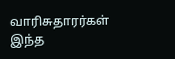வாரிசுதாரர்கள் இந்த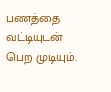பணத்தை வட்டியுடன் பெற முடியும்.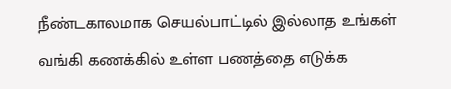நீண்டகாலமாக செயல்பாட்டில் இல்லாத உங்கள் வங்கி கணக்கில் உள்ள பணத்தை எடுக்க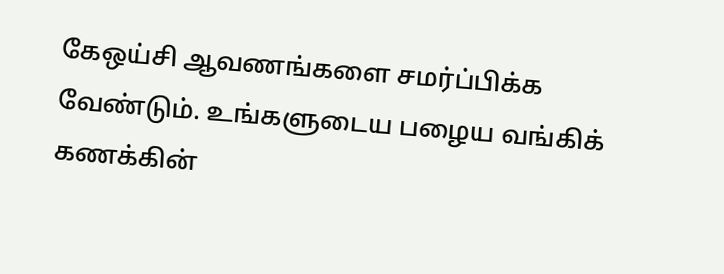கேஒய்சி ஆவணங்களை சமர்ப்பிக்க வேண்டும். உங்களுடைய பழைய வங்கிக் கணக்கின்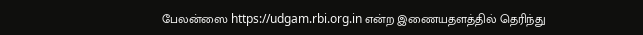பேலன்ஸை https://udgam.rbi.org.in என்ற இணையதளத்தில் தெரிந்து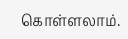கொள்ளலாம்.